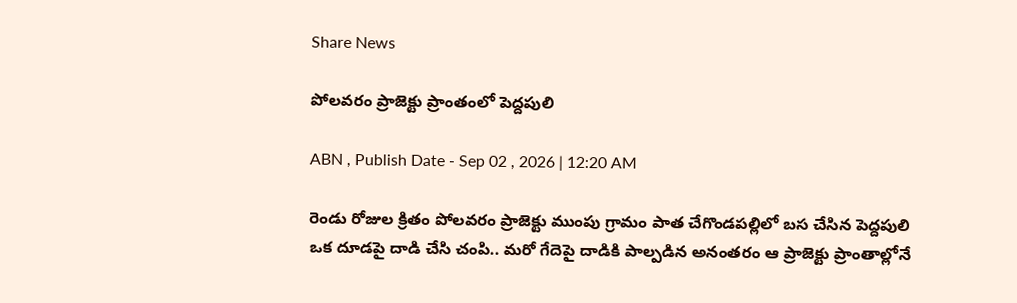Share News

పోలవరం ప్రాజెక్టు ప్రాంతంలో పెద్దపులి

ABN , Publish Date - Sep 02 , 2026 | 12:20 AM

రెండు రోజుల క్రితం పోలవరం ప్రాజెక్టు ముంపు గ్రామం పాత చేగొండపల్లిలో బస చేసిన పెద్దపులి ఒక దూడపై దాడి చేసి చంపి.. మరో గేదెపై దాడికి పాల్పడిన అనంతరం ఆ ప్రాజెక్టు ప్రాంతాల్లోనే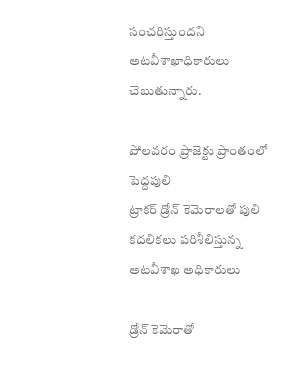సంచరిస్తుందని అటవీశాఖాధికారులు చెబుతున్నారు.

పోలవరం ప్రాజెక్టు ప్రాంతంలో పెద్దపులి
ట్రాకర్‌ డ్రోన్‌ కెమెరాలతో పులి కదలికలు పరిశీలిస్తున్న అటవీశాఖ అధికారులు

డ్రోన్‌ కెమెరాతో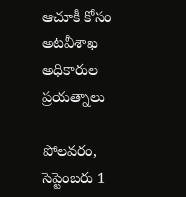ఆచూకీ కోసం అటవీశాఖ అధికారుల ప్రయత్నాలు

పోలవరం, సెప్టెంబరు 1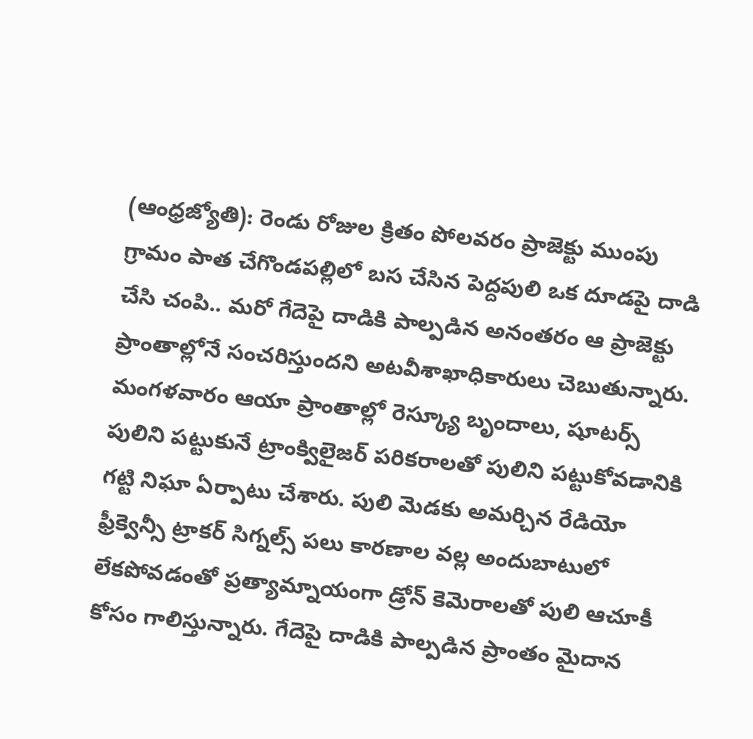(ఆంధ్రజ్యోతి): రెండు రోజుల క్రితం పోలవరం ప్రాజెక్టు ముంపు గ్రామం పాత చేగొండపల్లిలో బస చేసిన పెద్దపులి ఒక దూడపై దాడి చేసి చంపి.. మరో గేదెపై దాడికి పాల్పడిన అనంతరం ఆ ప్రాజెక్టు ప్రాంతాల్లోనే సంచరిస్తుందని అటవీశాఖాధికారులు చెబుతున్నారు. మంగళవారం ఆయా ప్రాంతాల్లో రెస్క్యూ బృందాలు, షూటర్స్‌ పులిని పట్టుకునే ట్రాంక్విలైజర్‌ పరికరాలతో పులిని పట్టుకోవడానికి గట్టి నిఘా ఏర్పాటు చేశారు. పులి మెడకు అమర్చిన రేడియో ఫ్రీక్వెన్సీ ట్రాకర్‌ సిగ్నల్స్‌ పలు కారణాల వల్ల అందుబాటులో లేకపోవడంతో ప్రత్యామ్నాయంగా డ్రోన్‌ కెమెరాలతో పులి ఆచూకీ కోసం గాలిస్తున్నారు. గేదెపై దాడికి పాల్పడిన ప్రాంతం మైదాన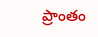ప్రాంతం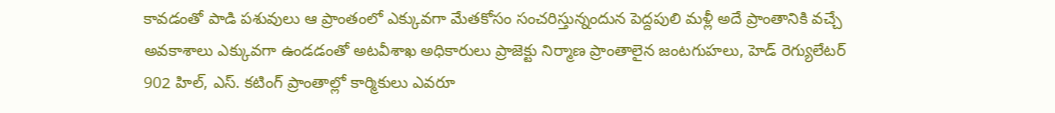కావడంతో పాడి పశువులు ఆ ప్రాంతంలో ఎక్కువగా మేతకోసం సంచరిస్తున్నందున పెద్దపులి మళ్లీ అదే ప్రాంతానికి వచ్చే అవకాశాలు ఎక్కువగా ఉండడంతో అటవీశాఖ అధికారులు ప్రాజెక్టు నిర్మాణ ప్రాంతాలైన జంటగుహలు, హెడ్‌ రెగ్యులేటర్‌ 902 హిల్‌, ఎస్‌. కటింగ్‌ ప్రాంతాల్లో కార్మికులు ఎవరూ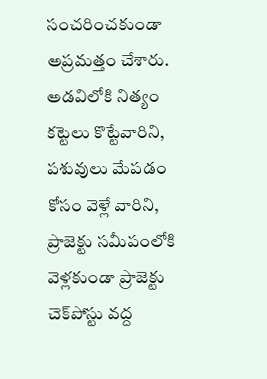సంచరించకుండా అప్రమత్తం చేశారు. అడవిలోకి నిత్యం కట్టెలు కొట్టేవారిని, పశువులు మేపడం కోసం వెళ్లే వారిని, ప్రాజెక్టు సమీపంలోకి వెళ్లకుండా ప్రాజెక్టు చెక్‌పోస్టు వద్ద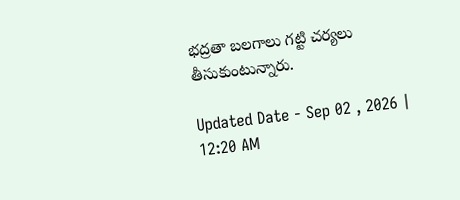భద్రతా బలగాలు గట్టి చర్యలు తీసుకుంటున్నారు.

Updated Date - Sep 02 , 2026 | 12:20 AM